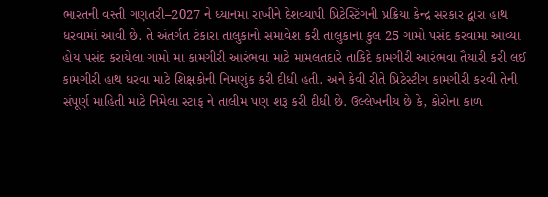ભારતની વસ્તી ગણતરી–2027 ને ધ્યાનમા રાખીને દેશવ્યાપી પ્રિટેસ્ટિંગની પ્રક્રિયા કેન્દ્ર સરકાર દ્વારા હાથ ધરવામાં આવી છે. તે અંતર્ગત ટંકારા તાલુકાનો સમાવેશ કરી તાલુકાના કુલ 25 ગામો પસંદ કરવામા આવ્યા હોય પસંદ કરાયેલા ગામો મા કામગીરી આરંભવા માટે મામલતદારે તાકિદે કામગીરી આરંભવા તૈયારી કરી લઈ કામગીરી હાથ ધરવા માટે શિક્ષકોની નિમણુંક કરી દીધી હતી. અને કેવી રીતે પ્રિટેસ્ટીગ કામગીરી કરવી તેની સંપૂર્ણ માહિતી માટે નિમેલા સ્ટાફ ને તાલીમ પણ શરૂ કરી દીધી છે. ઉલ્લેખનીય છે કે, કોરોના કાળ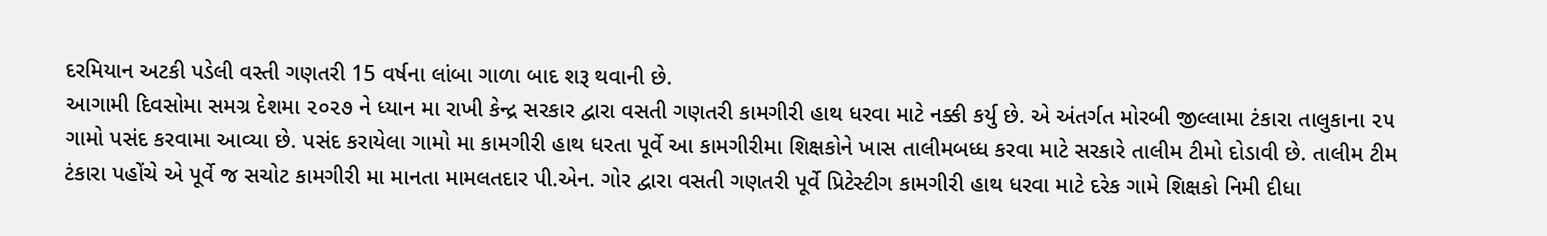દરમિયાન અટકી પડેલી વસ્તી ગણતરી 15 વર્ષના લાંબા ગાળા બાદ શરૂ થવાની છે.
આગામી દિવસોમા સમગ્ર દેશમા ૨૦૨૭ ને ધ્યાન મા રાખી કેન્દ્ર સરકાર દ્વારા વસતી ગણતરી કામગીરી હાથ ધરવા માટે નક્કી કર્યુ છે. એ અંતર્ગત મોરબી જીલ્લામા ટંકારા તાલુકાના ૨૫ ગામો પસંદ કરવામા આવ્યા છે. પસંદ કરાયેલા ગામો મા કામગીરી હાથ ધરતા પૂર્વે આ કામગીરીમા શિક્ષકોને ખાસ તાલીમબધ્ધ કરવા માટે સરકારે તાલીમ ટીમો દોડાવી છે. તાલીમ ટીમ ટંકારા પહોંચે એ પૂર્વે જ સચોટ કામગીરી મા માનતા મામલતદાર પી.એન. ગોર દ્વારા વસતી ગણતરી પૂર્વે પ્રિટેસ્ટીગ કામગીરી હાથ ધરવા માટે દરેક ગામે શિક્ષકો નિમી દીધા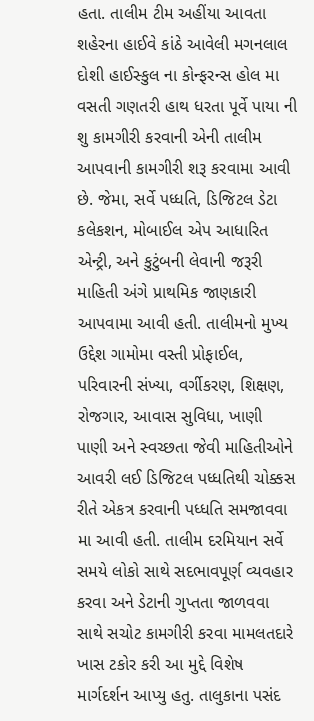હતા. તાલીમ ટીમ અહીંયા આવતા શહેરના હાઈવે કાંઠે આવેલી મગનલાલ દોશી હાઈસ્કુલ ના કોન્ફરન્સ હોલ મા વસતી ગણતરી હાથ ધરતા પૂર્વે પાયા ની શુ કામગીરી કરવાની એની તાલીમ આપવાની કામગીરી શરૂ કરવામા આવી છે. જેમા, સર્વે પધ્ધતિ, ડિજિટલ ડેટા કલેકશન, મોબાઈલ એપ આધારિત એન્ટ્રી, અને કુટુંબની લેવાની જરૂરી માહિતી અંગે પ્રાથમિક જાણકારી આપવામા આવી હતી. તાલીમનો મુખ્ય ઉદ્દેશ ગામોમા વસ્તી પ્રોફાઈલ, પરિવારની સંખ્યા, વર્ગીકરણ, શિક્ષણ, રોજગાર, આવાસ સુવિધા, ખાણી પાણી અને સ્વચ્છતા જેવી માહિતીઓને આવરી લઈ ડિજિટલ પધ્ધતિથી ચોક્કસ રીતે એકત્ર કરવાની પધ્ધતિ સમજાવવા મા આવી હતી. તાલીમ દરમિયાન સર્વે સમયે લોકો સાથે સદભાવપૂર્ણ વ્યવહાર કરવા અને ડેટાની ગુપ્તતા જાળવવા સાથે સચોટ કામગીરી કરવા મામલતદારે ખાસ ટકોર કરી આ મુદ્દે વિશેષ માર્ગદર્શન આપ્યુ હતુ. તાલુકાના પસંદ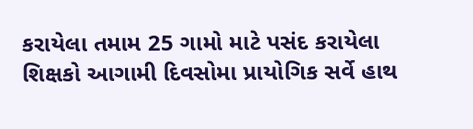કરાયેલા તમામ 25 ગામો માટે પસંદ કરાયેલા શિક્ષકો આગામી દિવસોમા પ્રાયોગિક સર્વે હાથ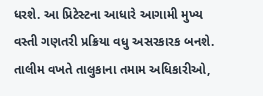ધરશે. આ પ્રિટેસ્ટના આધારે આગામી મુખ્ય વસ્તી ગણતરી પ્રક્રિયા વધુ અસરકારક બનશે. તાલીમ વખતે તાલુકાના તમામ અધિકારીઓ,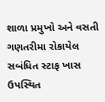શાળા પ્રમુખો અને વસતી ગણતરીમા રોકાયેલ સબંધિત સ્ટાફ ખાસ ઉપસ્થિત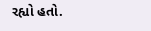રહ્યો હતો.